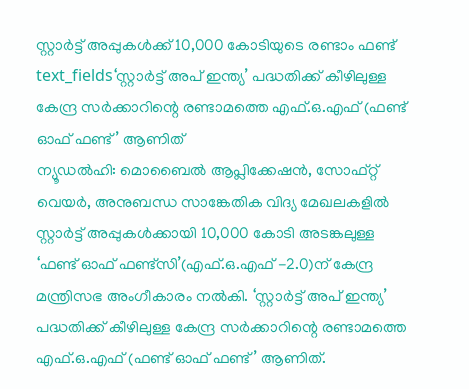സ്റ്റാർട്ട് അപ്പുകൾക്ക് 10,000 കോടിയുടെ രണ്ടാം ഫണ്ട്
text_fields‘സ്റ്റാർട്ട് അപ് ഇന്ത്യ’ പദ്ധതിക്ക് കീഴിലുള്ള കേന്ദ്ര സർക്കാറിന്റെ രണ്ടാമത്തെ എഫ്.ഒ.എഫ് (ഫണ്ട് ഓഫ് ഫണ്ട്’ ആണിത്
ന്യൂഡൽഹി: മൊബൈൽ ആപ്ലിക്കേഷൻ, സോഫ്റ്റ് വെയർ, അനുബന്ധ സാങ്കേതിക വിദ്യ മേഖലകളിൽ സ്റ്റാർട്ട് അപ്പുകൾക്കായി 10,000 കോടി അടങ്കലുള്ള ‘ഫണ്ട് ഓഫ് ഫണ്ട്സി’(എഫ്.ഒ.എഫ് -2.0)ന് കേന്ദ്ര മന്ത്രിസഭ അംഗീകാരം നൽകി. ‘സ്റ്റാർട്ട് അപ് ഇന്ത്യ’ പദ്ധതിക്ക് കീഴിലുള്ള കേന്ദ്ര സർക്കാറിന്റെ രണ്ടാമത്തെ എഫ്.ഒ.എഫ് (ഫണ്ട് ഓഫ് ഫണ്ട്’ ആണിത്.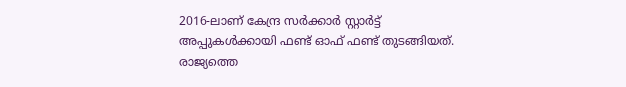2016-ലാണ് കേന്ദ്ര സർക്കാർ സ്റ്റാർട്ട് അപ്പുകൾക്കായി ഫണ്ട് ഓഫ് ഫണ്ട് തുടങ്ങിയത്.
രാജ്യത്തെ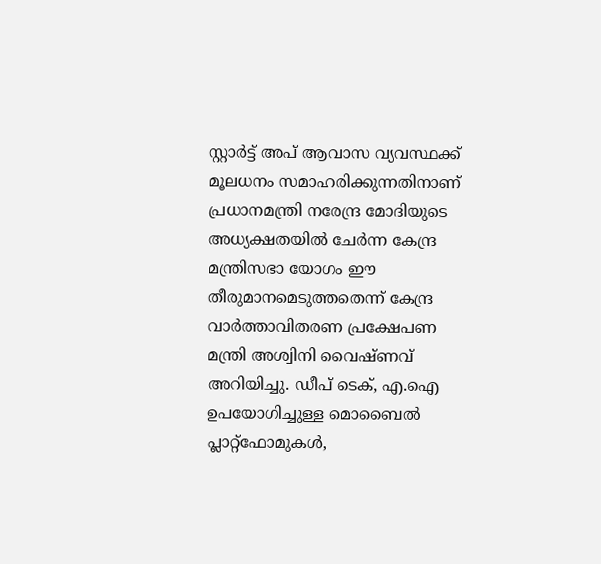സ്റ്റാർട്ട് അപ് ആവാസ വ്യവസ്ഥക്ക് മൂലധനം സമാഹരിക്കുന്നതിനാണ് പ്രധാനമന്ത്രി നരേന്ദ്ര മോദിയുടെ അധ്യക്ഷതയിൽ ചേർന്ന കേന്ദ്ര മന്ത്രിസഭാ യോഗം ഈ തീരുമാനമെടുത്തതെന്ന് കേന്ദ്ര വാർത്താവിതരണ പ്രക്ഷേപണ മന്ത്രി അശ്വിനി വൈഷ്ണവ് അറിയിച്ചു. ഡീപ് ടെക്, എ.ഐ ഉപയോഗിച്ചുള്ള മൊബൈൽ പ്ലാറ്റ്ഫോമുകൾ,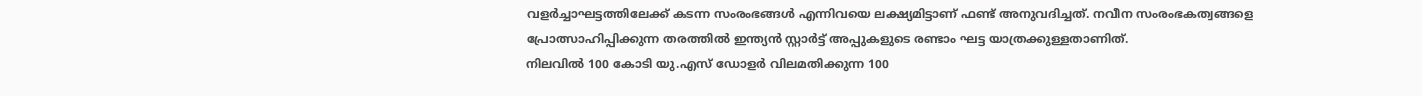വളർച്ചാഘട്ടത്തിലേക്ക് കടന്ന സംരംഭങ്ങൾ എന്നിവയെ ലക്ഷ്യമിട്ടാണ് ഫണ്ട് അനുവദിച്ചത്. നവീന സംരംഭകത്വങ്ങളെ പ്രോത്സാഹിപ്പിക്കുന്ന തരത്തിൽ ഇന്ത്യൻ സ്റ്റാർട്ട് അപ്പുകളുടെ രണ്ടാം ഘട്ട യാത്രക്കുള്ളതാണിത്.
നിലവിൽ 100 കോടി യു.എസ് ഡോളർ വിലമതിക്കുന്ന 100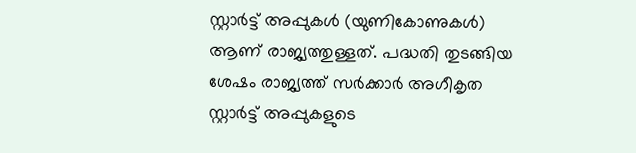സ്റ്റാർട്ട് അപ്പുകൾ (യുണികോണുകൾ) ആണ് രാജ്യത്തുള്ളത്. പദ്ധതി തുടങ്ങിയ ശേഷം രാജ്യത്ത് സർക്കാർ അഗീകൃത സ്റ്റാർട്ട് അപ്പുകളുടെ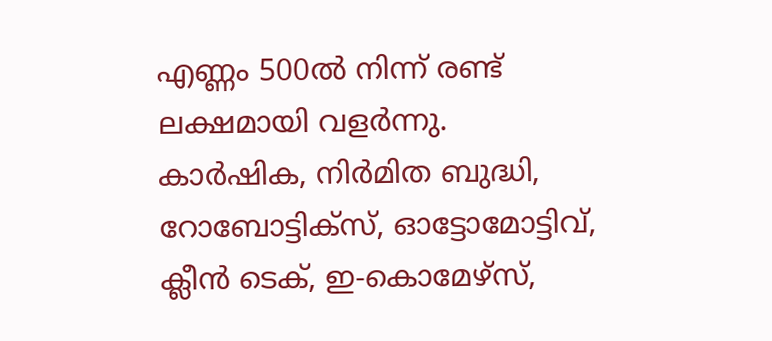എണ്ണം 500ൽ നിന്ന് രണ്ട് ലക്ഷമായി വളർന്നു.
കാർഷിക, നിർമിത ബുദ്ധി, റോബോട്ടിക്സ്, ഓട്ടോമോട്ടിവ്, ക്ലീൻ ടെക്, ഇ-കൊമേഴ്സ്,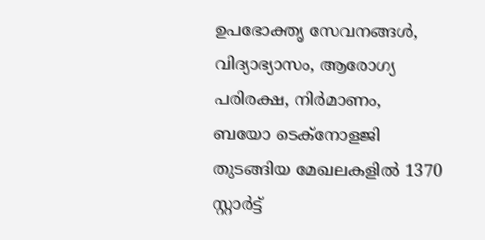ഉപഭോക്തൃ സേവനങ്ങൾ, വിദ്യാഭ്യാസം, ആരോഗ്യ പരിരക്ഷ, നിർമാണം, ബയോ ടെക്നോളജി തുടങ്ങിയ മേഖലകളിൽ 1370 സ്റ്റാർട്ട്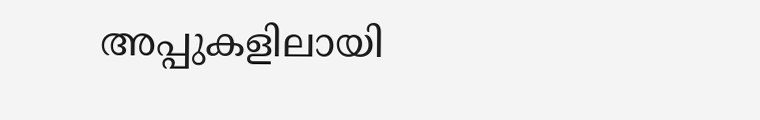അപ്പുകളിലായി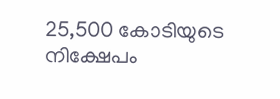25,500 കോടിയുടെ നിക്ഷേപം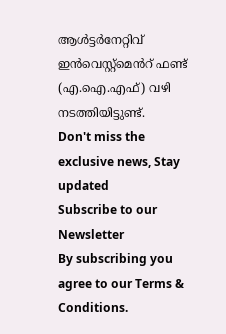ആൾട്ടർനേറ്റിവ് ഇൻവെസ്റ്റ്മെൻറ് ഫണ്ട് (എ.ഐ.എഫ്) വഴി നടത്തിയിട്ടുണ്ട്.
Don't miss the exclusive news, Stay updated
Subscribe to our Newsletter
By subscribing you agree to our Terms & Conditions.